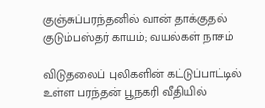குஞ்சுப்பரந்தனில் வான் தாக்குதல்
குடும்பஸ்தர் காயம்; வயல்கள் நாசம்

விடுதலைப் புலிகளின் கட்டுப்பாட்டில் உள்ள பரந்தன் பூநகரி வீதியில்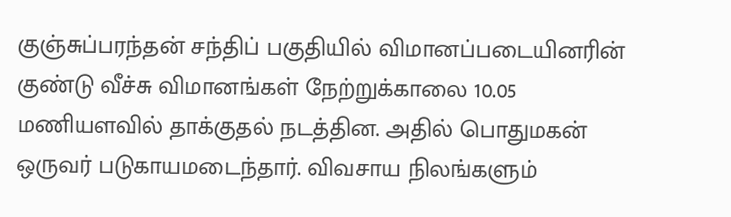குஞ்சுப்பரந்தன் சந்திப் பகுதியில் விமானப்படையினரின் குண்டு வீச்சு விமானங்கள் நேற்றுக்காலை 10.05 மணியளவில் தாக்குதல் நடத்தின. அதில் பொதுமகன் ஒருவர் படுகாயமடைந்தார். விவசாய நிலங்களும்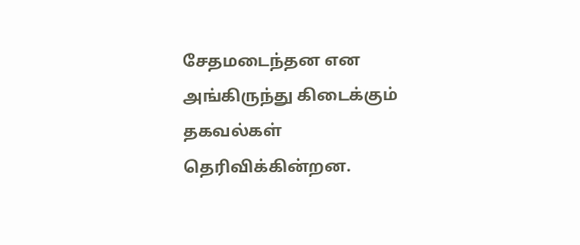சேதமடைந்தன என அங்கிருந்து கிடைக்கும் தகவல்கள் தெரிவிக்கின்றன.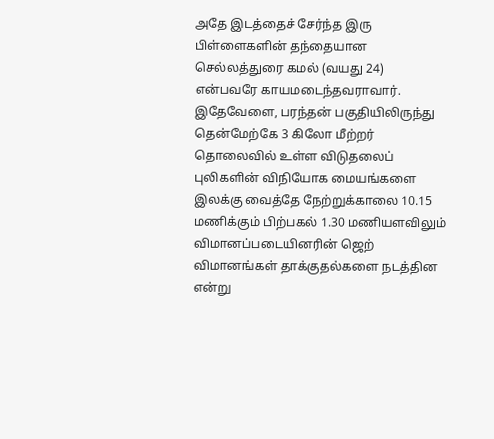அதே இடத்தைச் சேர்ந்த இரு பிள்ளைகளின் தந்தையான செல்லத்துரை கமல் (வயது 24) என்பவரே காயமடைந்தவராவார்.
இதேவேளை, பரந்தன் பகுதியிலிருந்து தென்மேற்கே 3 கிலோ மீற்றர் தொலைவில் உள்ள விடுதலைப் புலிகளின் விநியோக மையங்களை இலக்கு வைத்தே நேற்றுக்காலை 10.15 மணிக்கும் பிற்பகல் 1.30 மணியளவிலும் விமானப்படையினரின் ஜெற் விமானங்கள் தாக்குதல்களை நடத்தின என்று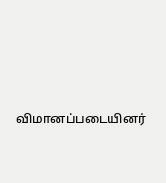விமானப்படையினர்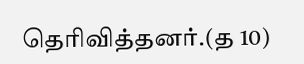தெரிவித்தனர்.(த 10)